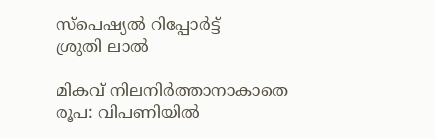സ്പെഷ്യൽ റിപ്പോര്‍ട്ട്
ശ്രുതി ലാൽ

മികവ് നിലനിര്‍ത്താനാകാതെ രൂപ: വിപണിയില്‍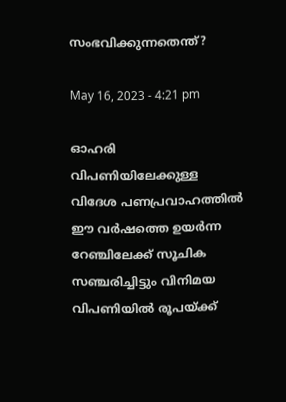സംഭവിക്കുന്നതെന്ത്?

May 16, 2023 - 4:21 pm

ഓഹരി വിപണിയിലേക്കുള്ള വിദേശ പണപ്രവാഹത്തില്‍ ഈ വര്‍ഷത്തെ ഉയര്‍ന്ന റേഞ്ചിലേക്ക് സൂചിക സഞ്ചരിച്ചിട്ടും വിനിമയ വിപണിയില്‍ രൂപയ്ക്ക്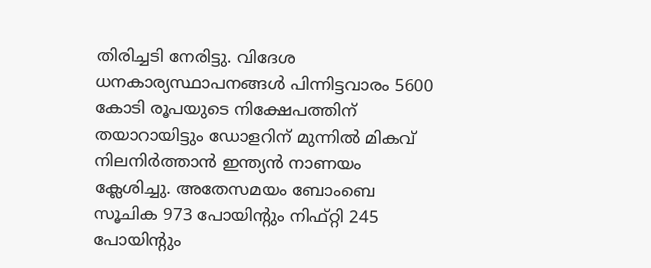തിരിച്ചടി നേരിട്ടു. വിദേശ ധനകാര്യസ്ഥാപനങ്ങള്‍ പിന്നിട്ടവാരം 5600 കോടി രൂപയുടെ നിക്ഷേപത്തിന് തയാറായിട്ടും ഡോളറിന് മുന്നില്‍ മികവ് നിലനിര്‍ത്താന്‍ ഇന്ത്യന്‍ നാണയം ക്ലേശിച്ചു. അതേസമയം ബോംബെ സൂചിക 973 പോയിന്റും നിഫ്റ്റി 245 പോയിന്റും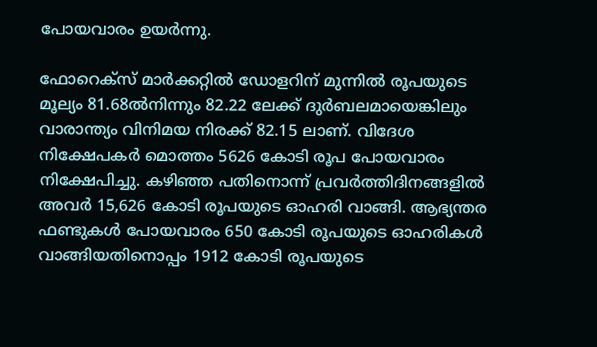പോയവാരം ഉയര്‍ന്നു.

ഫോറെക്സ് മാര്‍ക്കറ്റില്‍ ഡോളറിന് മുന്നില്‍ രൂപയുടെ മൂല്യം 81.68ല്‍നിന്നും 82.22 ലേക്ക് ദുര്‍ബലമായെങ്കിലും വാരാന്ത്യം വിനിമയ നിരക്ക് 82.15 ലാണ്. വിദേശ നിക്ഷേപകര്‍ മൊത്തം 5626 കോടി രൂപ പോയവാരം നിക്ഷേപിച്ചു. കഴിഞ്ഞ പതിനൊന്ന് പ്രവര്‍ത്തിദിനങ്ങളില്‍ അവര്‍ 15,626 കോടി രൂപയുടെ ഓഹരി വാങ്ങി. ആഭ്യന്തര ഫണ്ടുകള്‍ പോയവാരം 650 കോടി രൂപയുടെ ഓഹരികള്‍ വാങ്ങിയതിനൊപ്പം 1912 കോടി രൂപയുടെ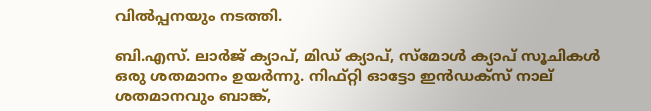വില്‍പ്പനയും നടത്തി.

ബി.എസ്. ലാര്‍ജ് ക്യാപ്, മിഡ് ക്യാപ്, സ്മോള്‍ ക്യാപ് സൂചികള്‍ ഒരു ശതമാനം ഉയര്‍ന്നു. നിഫ്റ്റി ഓട്ടോ ഇന്‍ഡക്സ് നാല് ശതമാനവും ബാങ്ക്,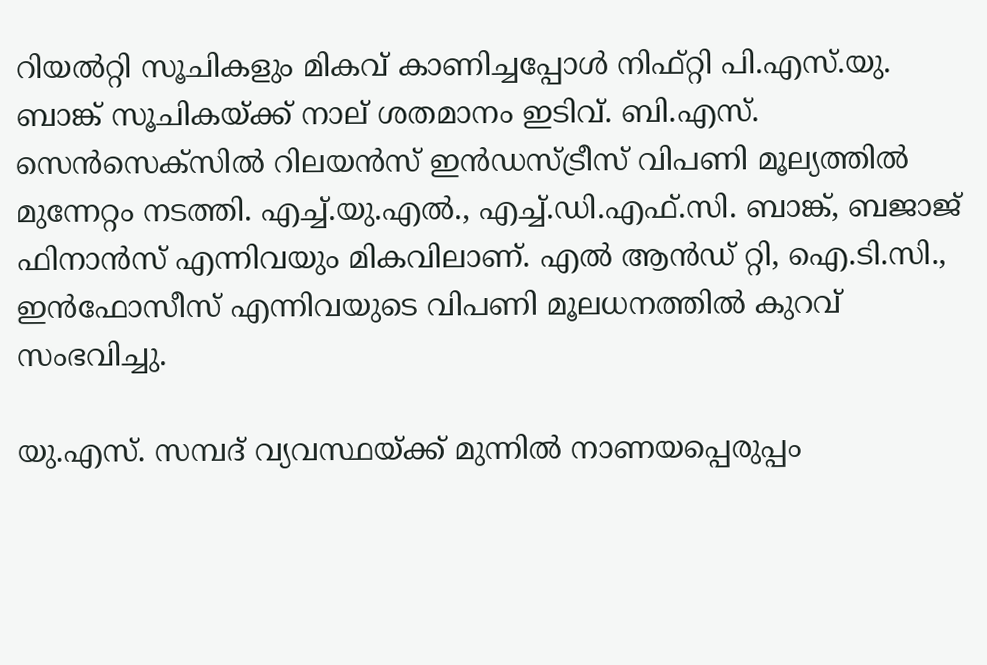റിയല്‍റ്റി സൂചികളും മികവ് കാണിച്ചപ്പോള്‍ നിഫ്റ്റി പി.എസ്.യു. ബാങ്ക് സൂചികയ്ക്ക് നാല് ശതമാനം ഇടിവ്. ബി.എസ്. സെന്‍സെക്സില്‍ റിലയന്‍സ് ഇന്‍ഡസ്ട്രീസ് വിപണി മൂല്യത്തില്‍ മുന്നേറ്റം നടത്തി. എച്ച്.യു.എല്‍., എച്ച്.ഡി.എഫ്.സി. ബാങ്ക്, ബജാജ് ഫിനാന്‍സ് എന്നിവയും മികവിലാണ്. എല്‍ ആന്‍ഡ് റ്റി, ഐ.ടി.സി., ഇന്‍ഫോസീസ് എന്നിവയുടെ വിപണി മൂലധനത്തില്‍ കുറവ് സംഭവിച്ചു.

യു.എസ്. സമ്പദ് വ്യവസ്ഥയ്ക്ക് മുന്നില്‍ നാണയപ്പെരുപ്പം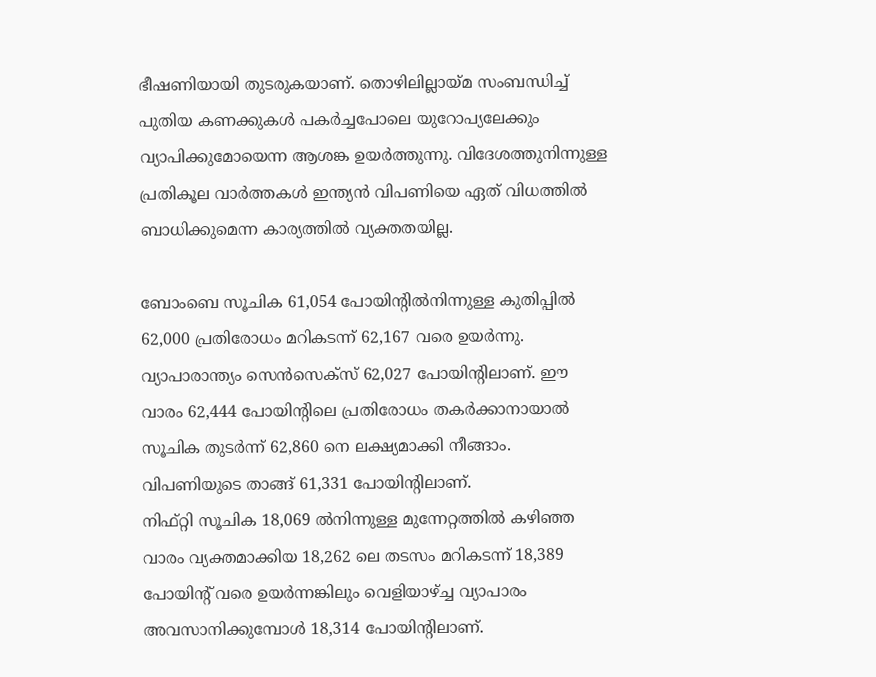ഭീഷണിയായി തുടരുകയാണ്. തൊഴിലില്ലായ്മ സംബന്ധിച്ച് പുതിയ കണക്കുകള്‍ പകര്‍ച്ചപോലെ യുറോപ്യലേക്കും വ്യാപിക്കുമോയെന്ന ആശങ്ക ഉയര്‍ത്തുന്നു. വിദേശത്തുനിന്നുള്ള പ്രതികൂല വാര്‍ത്തകള്‍ ഇന്ത്യന്‍ വിപണിയെ ഏത് വിധത്തില്‍ ബാധിക്കുമെന്ന കാര്യത്തില്‍ വ്യക്തതയില്ല.

ബോംബെ സൂചിക 61,054 പോയിന്റില്‍നിന്നുള്ള കുതിപ്പില്‍ 62,000 പ്രതിരോധം മറികടന്ന് 62,167 വരെ ഉയര്‍ന്നു. വ്യാപാരാന്ത്യം സെന്‍സെക്സ് 62,027 പോയിന്റിലാണ്. ഈ വാരം 62,444 പോയിന്റിലെ പ്രതിരോധം തകര്‍ക്കാനായാല്‍ സൂചിക തുടര്‍ന്ന് 62,860 നെ ലക്ഷ്യമാക്കി നീങ്ങാം. വിപണിയുടെ താങ്ങ് 61,331 പോയിന്റിലാണ്.
നിഫ്റ്റി സൂചിക 18,069 ല്‍നിന്നുള്ള മുന്നേറ്റത്തില്‍ കഴിഞ്ഞ വാരം വ്യക്തമാക്കിയ 18,262 ലെ തടസം മറികടന്ന് 18,389 പോയിന്റ് വരെ ഉയര്‍ന്നങ്കിലും വെളിയാഴ്ച്ച വ്യാപാരം അവസാനിക്കുമ്പോള്‍ 18,314 പോയിന്റിലാണ്.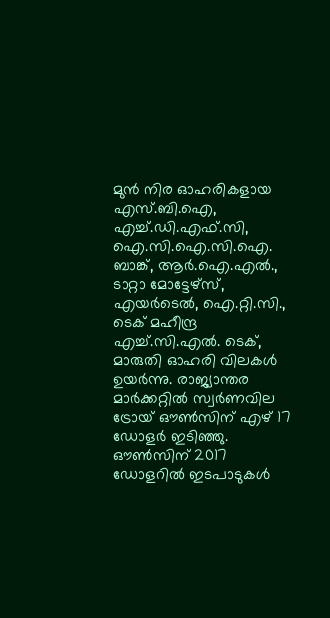മുന്‍ നിര ഓഹരികളായ എസ്.ബി.ഐ, എച്ച്.ഡി.എഫ്.സി, ഐ.സി.ഐ.സി.ഐ. ബാങ്ക്, ആര്‍.ഐ.എല്‍., ടാറ്റാ മോട്ടേഴ്സ്, എയര്‍ടെല്‍, ഐ.റ്റി.സി., ടെക് മഹീന്ദ്ര എച്ച്.സി.എല്‍. ടെക്, മാരുതി ഓഹരി വിലകള്‍ ഉയര്‍ന്നു. രാജ്യാന്തര മാര്‍ക്കറ്റില്‍ സ്വര്‍ണവില ട്രോയ് ഔണ്‍സിന് എഴ് 17 ഡോളര്‍ ഇടിഞ്ഞു. ഔണ്‍സിന് 2017 ഡോളറില്‍ ഇടപാടുകള്‍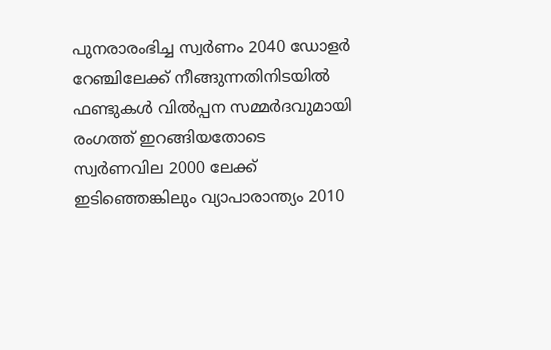പുനരാരംഭിച്ച സ്വര്‍ണം 2040 ഡോളര്‍ റേഞ്ചിലേക്ക് നീങ്ങുന്നതിനിടയില്‍ ഫണ്ടുകള്‍ വില്‍പ്പന സമ്മര്‍ദവുമായി രംഗത്ത് ഇറങ്ങിയതോടെ സ്വര്‍ണവില 2000 ലേക്ക് ഇടിഞ്ഞെങ്കിലും വ്യാപാരാന്ത്യം 2010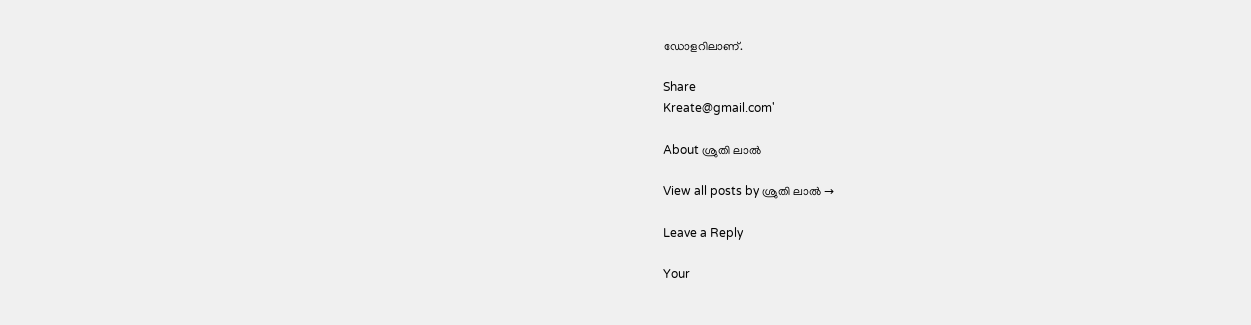ഡോളറിലാണ്.

Share
Kreate@gmail.com'

About ശ്രുതി ലാൽ

View all posts by ശ്രുതി ലാൽ →

Leave a Reply

Your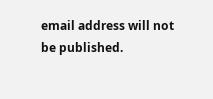email address will not be published.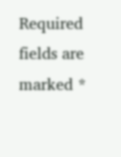Required fields are marked *